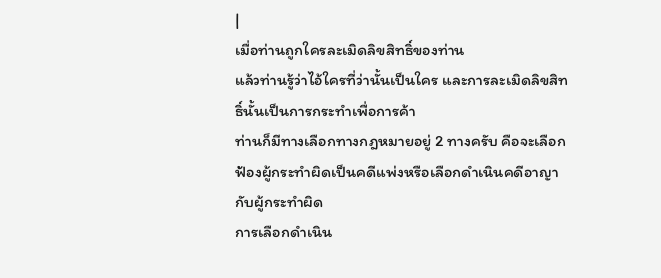|
เมื่อท่านถูกใครละเมิดลิขสิทธิ์ของท่าน
แล้วท่านรู้ว่าไอ้ใครที่ว่านั้นเป็นใคร และการละเมิดลิขสิทธิ์นั้นเป็นการกระทำเพื่อการค้า
ท่านก็มีทางเลือกทางกฎหมายอยู่ 2 ทางครับ คือจะเลือกฟ้องผู้กระทำผิดเป็นคดีแพ่งหรือเลือกดำเนินคดีอาญากับผู้กระทำผิด
การเลือกดำเนิน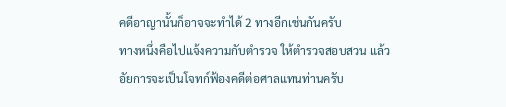คดีอาญานั้นก็อาจจะทำได้ 2 ทางอีกเช่นกันครับ
ทางหนึ่งคือไปแจ้งความกับตำรวจ ให้ตำรวจสอบสวน แล้วอัยการจะเป็นโจทก์ฟ้องคดีต่อศาลแทนท่านครับ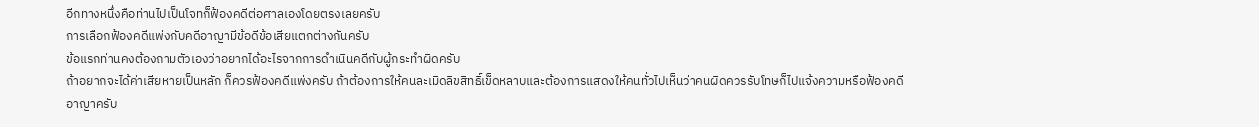อีกทางหนึ่งคือท่านไปเป็นโจทก็ฟ้องคดีต่อศาลเองโดยตรงเลยครับ
การเลือกฟ้องคดีแพ่งกับคดีอาญามีข้อดีข้อเสียแตกต่างกันครับ
ข้อแรกท่านคงต้องถามตัวเองว่าอยากได้อะไรจากการดำเนินคดีกับผู้กระทำผิดครับ
ถ้าอยากจะได้ค่าเสียหายเป็นหลัก ก็ควรฟ้องคดีแพ่งครับ ถ้าต้องการให้คนละเมิดลิขสิทธิ์เข็ดหลาบและต้องการแสดงให้คนทั่วไปเห็นว่าคนผิดควรรับโทษก็ไปแจ้งความหรือฟ้องคดีอาญาครับ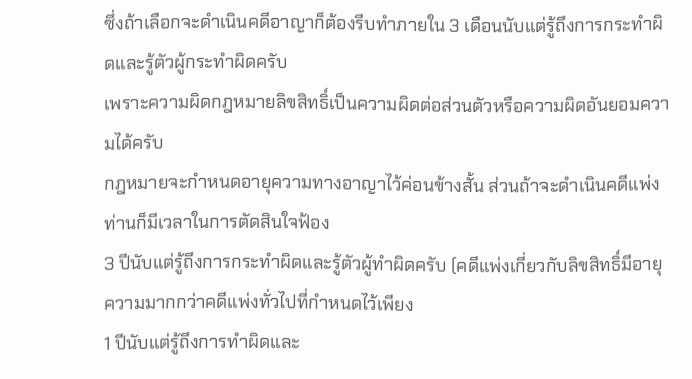ซึ่งถ้าเลือกจะดำเนินคดีอาญาก็ต้องรีบทำภายใน 3 เดือนนับแต่รู้ถึงการกระทำผิดและรู้ตัวผู้กระทำผิดครับ
เพราะความผิดกฎหมายลิขสิทธิ์เป็นความผิดต่อส่วนตัวหรือความผิดอันยอมความได้ครับ
กฎหมายจะกำหนดอายุความทางอาญาไว้ค่อนข้างสั้น ส่วนถ้าจะดำเนินคดีแพ่งท่านก็มีเวลาในการตัดสินใจฟ้อง
3 ปีนับแต่รู้ถึงการกระทำผิดและรู้ตัวผู้ทำผิดครับ (คดีแพ่งเกี่ยวกับลิขสิทธิ์มีอายุความมากกว่าคดีแพ่งทั่วไปที่กำหนดไว้เพียง
1 ปีนับแต่รู้ถึงการทำผิดและ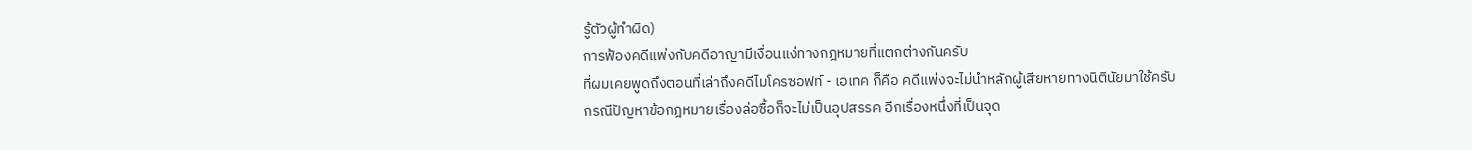รู้ตัวผู้ทำผิด)
การฟ้องคดีแพ่งกับคดีอาญามีเงื่อนแง่ทางกฎหมายที่แตกต่างกันครับ
ที่ผมเคยพูดถึงตอนที่เล่าถึงคดีไมโครซอฟท์ - เอเทค ก็คือ คดีแพ่งจะไม่นำหลักผู้เสียหายทางนิตินัยมาใช้ครับ
กรณีปัญหาข้อกฎหมายเรื่องล่อซื้อก็จะไม่เป็นอุปสรรค อีกเรื่องหนึ่งที่เป็นจุด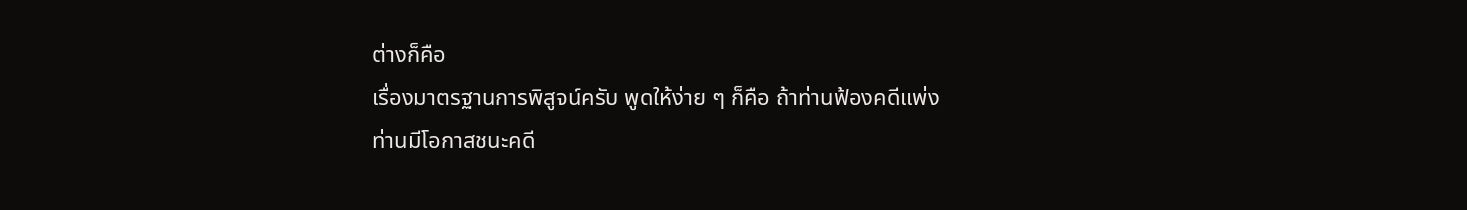ต่างก็คือ
เรื่องมาตรฐานการพิสูจน์ครับ พูดให้ง่าย ๆ ก็คือ ถ้าท่านฟ้องคดีแพ่ง
ท่านมีโอกาสชนะคดี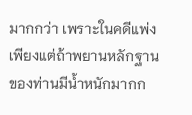มากกว่า เพราะในคดีแพ่งเพียงแต่ถ้าพยานหลักฐานของท่านมีน้ำหนักมากก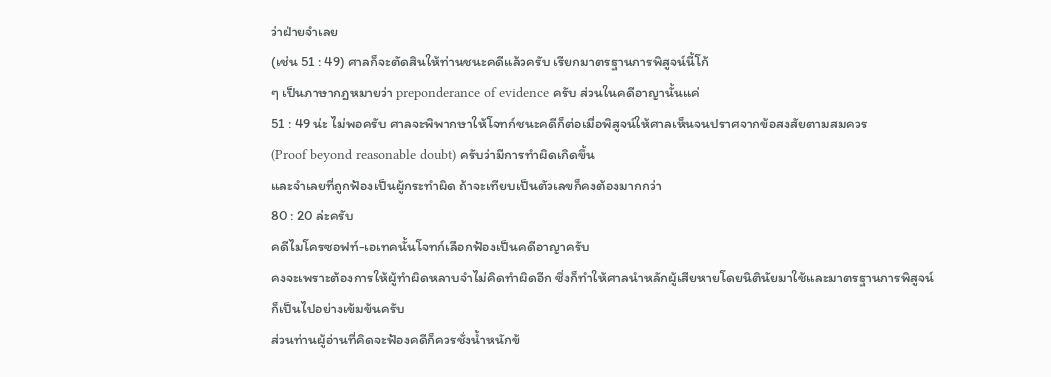ว่าฝ่ายจำเลย
(เช่น 51 : 49) ศาลก็จะตัดสินให้ท่านชนะคดีแล้วครับ เรียกมาตรฐานการพิสูจน์นี้โก้
ๆ เป็นภาษากฎหมายว่า preponderance of evidence ครับ ส่วนในคดีอาญานั้นแค่
51 : 49 น่ะ ไม่พอครับ ศาลจะพิพากษาให้โจทก์ชนะคดีก็ต่อเมื่อพิสูจน์ให้ศาลเห็นจนปราศจากข้อสงสัยตามสมควร
(Proof beyond reasonable doubt) ครับว่ามีการทำผิดเกิดขึ้น
และจำเลยที่ถูกฟ้องเป็นผู้กระทำผิด ถ้าจะเทียบเป็นตัวเลขก็คงต้องมากกว่า
80 : 20 ล่ะครับ
คดีไมโครซอฟท์-เอเทคนั้นโจทก์เลือกฟ้องเป็นคดีอาญาครับ
คงจะเพราะต้องการให้ผู้ทำผิดหลาบจำไม่คิดทำผิดอีก ซึ่งก็ทำให้ศาลนำหลักผู้เสียหายโดยนิตินัยมาใช้และมาตรฐานการพิสูจน์ก็เป็นไปอย่างเข้มข้นครับ
ส่วนท่านผู้อ่านที่คิดจะฟ้องคดีก็ควรชั่งน้ำหนักข้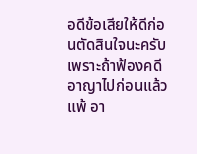อดีข้อเสียให้ดีก่อนตัดสินใจนะครับ
เพราะถ้าฟ้องคดีอาญาไปก่อนแล้วแพ้ อา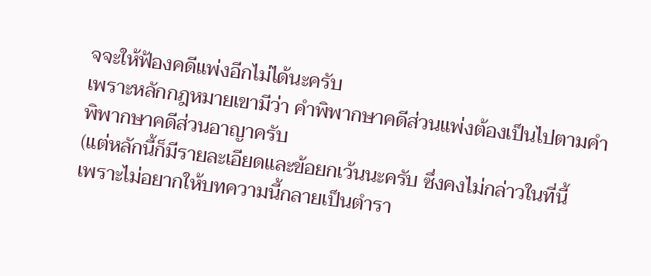จจะให้ฟ้องคดีแพ่งอีกไม่ได้นะครับ
เพราะหลักกฎหมายเขามีว่า คำพิพากษาคดีส่วนแพ่งต้องเป็นไปตามคำพิพากษาคดีส่วนอาญาครับ
(แต่หลักนี้ก็มีรายละเอียดและข้อยกเว้นนะครับ ซึ่งคงไม่กล่าวในที่นี้
เพราะไม่อยากให้บทความนี้กลายเป็นตำรา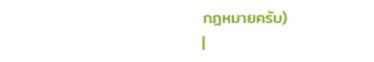กฎหมายครับ)
|